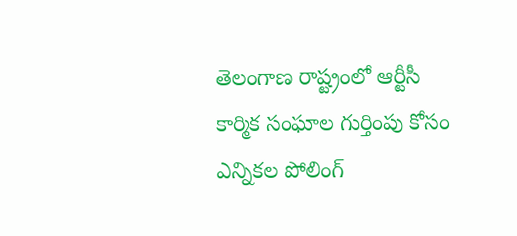తెలంగాణ రాష్ట్రంలో ఆర్టీసీ కార్మిక సంఘాల గుర్తింపు కోసం ఎన్నికల పోలింగ్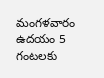మంగళవారం ఉదయం 5 గంటలకు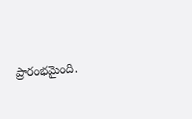ప్రారంభమైంది.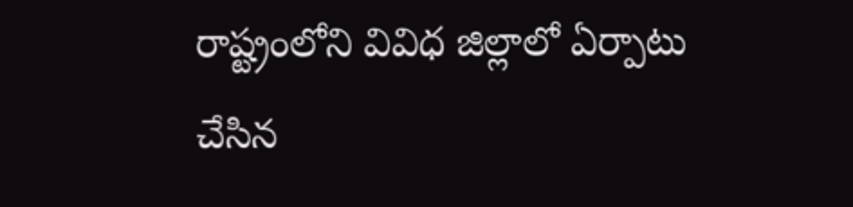రాష్ట్రంలోని వివిధ జిల్లాలో ఏర్పాటు చేసిన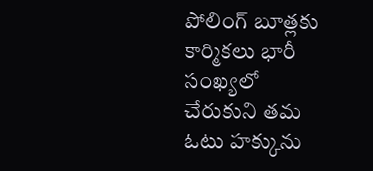పోలింగ్ బూత్లకు కార్మికలు భారీ సంఖ్యలో చేరుకుని తమ ఓటు హక్కును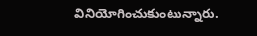వినియోగించుకుంటున్నారు.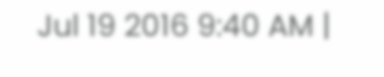Jul 19 2016 9:40 AM |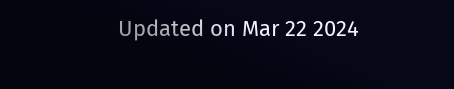Updated on Mar 22 2024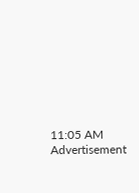11:05 AM
Advertisement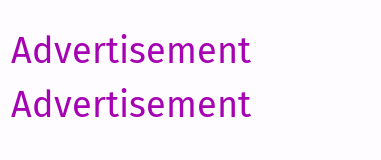Advertisement
Advertisement